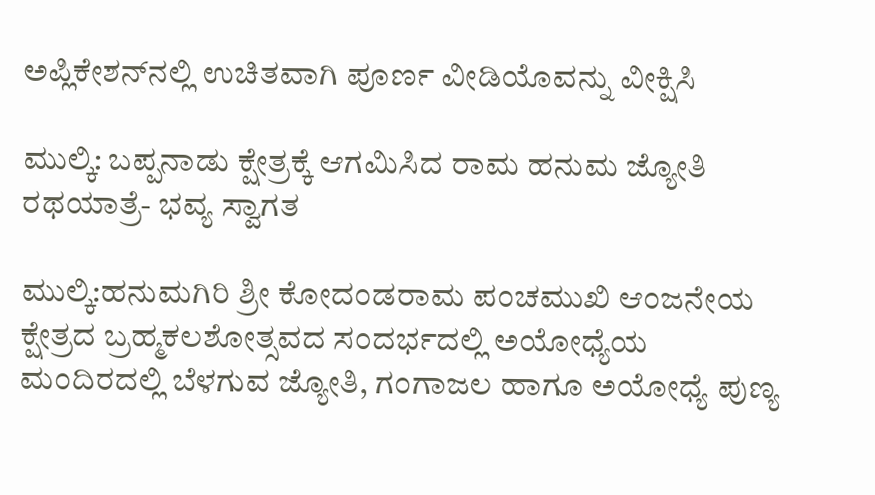ಅಪ್ಲಿಕೇಶನ್‌ನಲ್ಲಿ ಉಚಿತವಾಗಿ ಪೂರ್ಣ ವೀಡಿಯೊವನ್ನು ವೀಕ್ಷಿಸಿ

ಮುಲ್ಕಿ: ಬಪ್ಪನಾಡು ಕ್ಷೇತ್ರಕ್ಕೆ ಆಗಮಿಸಿದ ರಾಮ ಹನುಮ ಜ್ಯೋತಿ ರಥಯಾತ್ರೆ- ಭವ್ಯ ಸ್ವಾಗತ

ಮುಲ್ಕಿ:ಹನುಮಗಿರಿ ಶ್ರೀ ಕೋದಂಡರಾಮ ಪಂಚಮುಖಿ ಆಂಜನೇಯ ಕ್ಷೇತ್ರದ ಬ್ರಹ್ಮಕಲಶೋತ್ಸವದ ಸಂದರ್ಭದಲ್ಲಿ ಅಯೋಧ್ಯೆಯ ಮಂದಿರದಲ್ಲಿ ಬೆಳಗುವ ಜ್ಯೋತಿ, ಗಂಗಾಜಲ ಹಾಗೂ ಅಯೋಧ್ಯೆ ಪುಣ್ಯ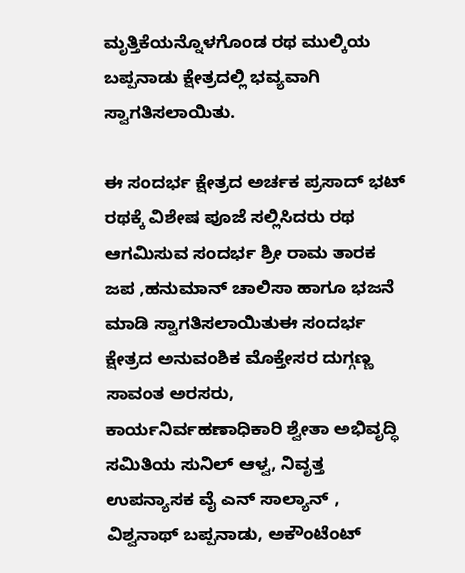ಮೃತ್ತಿಕೆಯನ್ನೊಳಗೊಂಡ ರಥ ಮುಲ್ಕಿಯ ಬಪ್ಪನಾಡು ಕ್ಷೇತ್ರದಲ್ಲಿ ಭವ್ಯವಾಗಿ ಸ್ವಾಗತಿಸಲಾಯಿತು.

ಈ ಸಂದರ್ಭ ಕ್ಷೇತ್ರದ ಅರ್ಚಕ ಪ್ರಸಾದ್ ಭಟ್ ರಥಕ್ಕೆ ವಿಶೇಷ ಪೂಜೆ ಸಲ್ಲಿಸಿದರು ರಥ ಆಗಮಿಸುವ ಸಂದರ್ಭ ಶ್ರೀ ರಾಮ ತಾರಕ ಜಪ ,ಹನುಮಾನ್ ಚಾಲಿಸಾ ಹಾಗೂ ಭಜನೆ ಮಾಡಿ ಸ್ವಾಗತಿಸಲಾಯಿತುಈ ಸಂದರ್ಭ ಕ್ಷೇತ್ರದ ಅನುವಂಶಿಕ ಮೊಕ್ತೇಸರ ದುಗ್ಗಣ್ಣ ಸಾವಂತ ಅರಸರು, ಕಾರ್ಯನಿರ್ವಹಣಾಧಿಕಾರಿ ಶ್ವೇತಾ ಅಭಿವೃದ್ಧಿ ಸಮಿತಿಯ ಸುನಿಲ್ ಆಳ್ವ, ನಿವೃತ್ತ ಉಪನ್ಯಾಸಕ ವೈ ಎನ್ ಸಾಲ್ಯಾನ್ , ವಿಶ್ವನಾಥ್ ಬಪ್ಪನಾಡು, ಅಕೌಂಟೆಂಟ್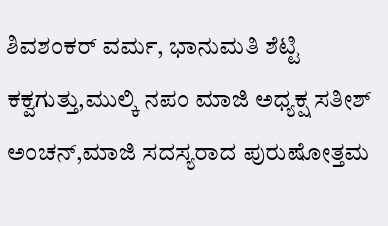ಶಿವಶಂಕರ್ ವರ್ಮ, ಭಾನುಮತಿ ಶೆಟ್ಟಿ ಕಕ್ವಗುತ್ತು,ಮುಲ್ಕಿ ನಪಂ ಮಾಜಿ ಅಧ್ಯಕ್ಷ ಸತೀಶ್ ಅಂಚನ್,ಮಾಜಿ ಸದಸ್ಯರಾದ ಪುರುಷೋತ್ತಮ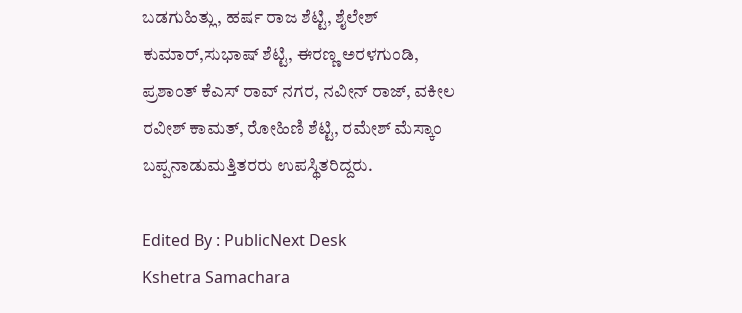ಬಡಗುಹಿತ್ಲು, ಹರ್ಷ ರಾಜ ಶೆಟ್ಟಿ, ಶೈಲೇಶ್ ಕುಮಾರ್,ಸುಭಾಷ್ ಶೆಟ್ಟಿ, ಈರಣ್ಣ ಅರಳಗುಂಡಿ, ಪ್ರಶಾಂತ್ ಕೆಎಸ್ ರಾವ್ ನಗರ, ನವೀನ್ ರಾಜ್, ವಕೀಲ ರವೀಶ್ ಕಾಮತ್, ರೋಹಿಣಿ ಶೆಟ್ಟಿ, ರಮೇಶ್ ಮೆಸ್ಕಾಂ ಬಪ್ಪನಾಡುಮತ್ತಿತರರು ಉಪಸ್ಥಿತರಿದ್ದರು.

Edited By : PublicNext Desk
Kshetra Samachara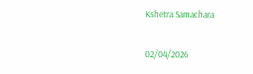Kshetra Samachara

02/04/2026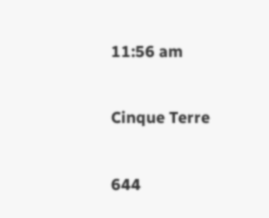11:56 am

Cinque Terre

644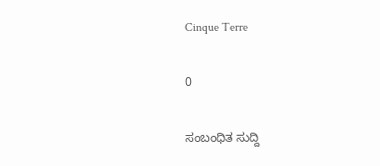Cinque Terre

0

ಸಂಬಂಧಿತ ಸುದ್ದಿ